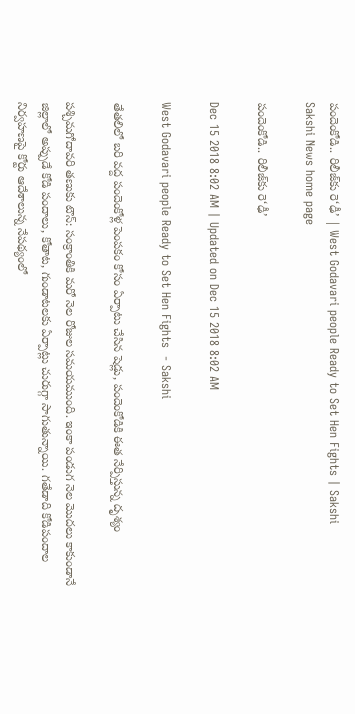పందెంకోడి.. రిలీజ్‌కు రె‘ఢీ’ | West Godavari people Ready to Set Hen Fights | Sakshi
Sakshi News home page

పందెంకోడి.. రిలీజ్‌కు రె‘ఢీ’

Dec 15 2018 8:02 AM | Updated on Dec 15 2018 8:02 AM

West Godavari people Ready to Set Hen Fights  - Sakshi

తేతలిలో బరి వద్ద పందెంకోళ్ల పెంపకం కోసం ఏర్పాటు చేసిన షెడ్లు, పందెంకోడికి ఈత నేర్పిస్తున్న దృశ్యం

పశ్చిమగోదావరి తణుకు టౌన్‌: సంక్రాంతికి మరో నెల రోజుల సమయముంది. ఇంకా పండుగ నెల మొదలు కాకుండానే జిల్లాలో అప్పుడే కోడి పందాలు, కోతాట, గుండాటలకు ఏర్పాట్లు చురుగ్గా సాగుతున్నాయి. గతేడాది కోడిపందాల నిర్వహణపై కోర్టు ఆదేశాలున్న నేపథ్యంలో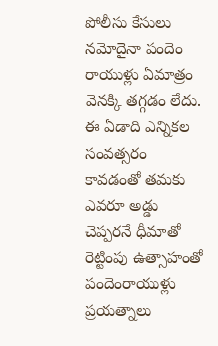పోలీసు కేసులు నమోదైనా పందెం రాయుళ్లు ఏమాత్రం వెనక్కి తగ్గడం లేదు. ఈ ఏడాది ఎన్నికల సంవత్సరం కావడంతో తమకు ఎవరూ అడ్డు చెప్పరనే ధీమాతో రెట్టింపు ఉత్సాహంతో పందెంరాయుళ్లు ప్రయత్నాలు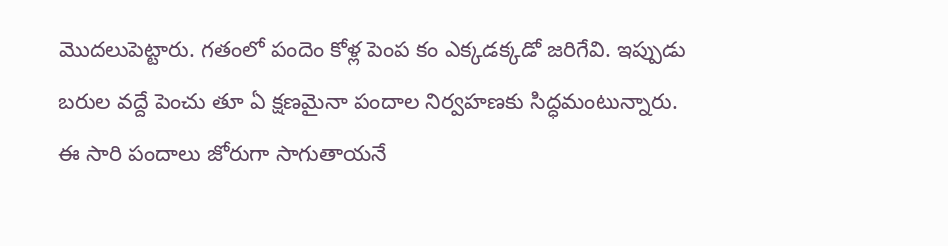మొదలుపెట్టారు. గతంలో పందెం కోళ్ల పెంప కం ఎక్కడక్కడో జరిగేవి. ఇప్పుడు బరుల వద్దే పెంచు తూ ఏ క్షణమైనా పందాల నిర్వహణకు సిద్ధమంటున్నారు. ఈ సారి పందాలు జోరుగా సాగుతాయనే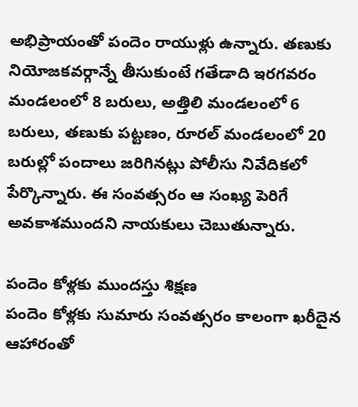అభిప్రాయంతో పందెం రాయుళ్లు ఉన్నారు. తణుకు నియోజకవర్గాన్నే తీసుకుంటే గతేడాది ఇరగవరం మండలంలో 8 బరులు, అత్తిలి మండలంలో 6 బరులు, తణుకు పట్టణం, రూరల్‌ మండలంలో 20 బరుల్లో పందాలు జరిగినట్లు పోలీసు నివేదికలో పేర్కొన్నారు. ఈ సంవత్సరం ఆ సంఖ్య పెరిగే అవకాశముందని నాయకులు చెబుతున్నారు.

పందెం కోళ్లకు ముందస్తు శిక్షణ
పందెం కోళ్లకు సుమారు సంవత్సరం కాలంగా ఖరీదైన ఆహారంతో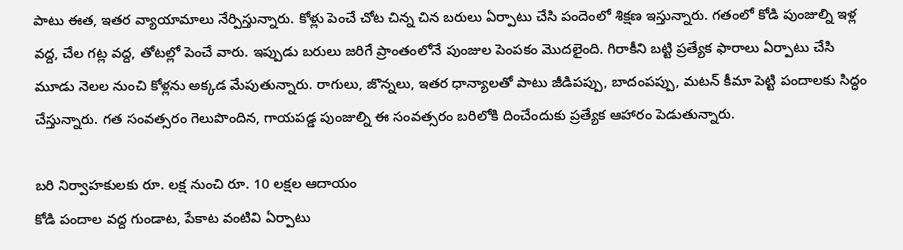పాటు ఈత, ఇతర వ్యాయామాలు నేర్పిస్తున్నారు. కోళ్లు పెంచే చోట చిన్న చిన బరులు ఏర్పాటు చేసి పందెంలో శిక్షణ ఇస్తున్నారు. గతంలో కోడి పుంజుల్ని ఇళ్ల వద్ద, చేల గట్ల వద్ద, తోటల్లో పెంచే వారు. ఇప్పుడు బరులు జరిగే ప్రాంతంలోనే పుంజుల పెంపకం మొదలైంది. గిరాకీని బట్టి ప్రత్యేక ఫారాలు ఏర్పాటు చేసి మూడు నెలల నుంచి కోళ్లను అక్కడ మేపుతున్నారు. రాగులు, జొన్నలు, ఇతర ధాన్యాలతో పాటు జీడిపప్పు, బాదంపప్పు, మటన్‌ కీమా పెట్టి పందాలకు సిద్ధం చేస్తున్నారు. గత సంవత్సరం గెలుపొందిన, గాయపడ్డ పుంజుల్ని ఈ సంవత్సరం బరిలోకి దించేందుకు ప్రత్యేక ఆహారం పెడుతున్నారు.

బరి నిర్వాహకులకు రూ. లక్ష నుంచి రూ. 10 లక్షల ఆదాయం
కోడి పందాల వద్ద గుండాట, పేకాట వంటివి ఏర్పాటు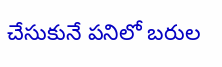చేసుకునే పనిలో బరుల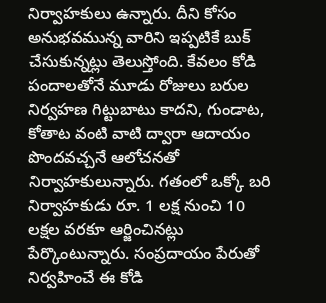నిర్వాహకులు ఉన్నారు. దీని కోసం అనుభవమున్న వారిని ఇప్పటికే బుక్‌ చేసుకున్నట్లు తెలుస్తోంది. కేవలం కోడి పందాలతోనే మూడు రోజులు బరుల నిర్వహణ గిట్టుబాటు కాదని, గుండాట, కోతాట వంటి వాటి ద్వారా ఆదాయం పొందవచ్చనే ఆలోచనతో నిర్వాహకులున్నారు. గతంలో ఒక్కో బరి నిర్వాహకుడు రూ. 1 లక్ష నుంచి 10 లక్షల వరకూ ఆర్జించినట్లు పేర్కొంటున్నారు. సంప్రదాయం పేరుతో నిర్వహించే ఈ కోడి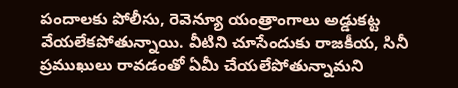పందాలకు పోలీసు, రెవెన్యూ యంత్రాంగాలు అడ్డుకట్ట వేయలేకపోతున్నాయి. వీటిని చూసేందుకు రాజకీయ, సినీ ప్రముఖులు రావడంతో ఏమీ చేయలేపోతున్నామని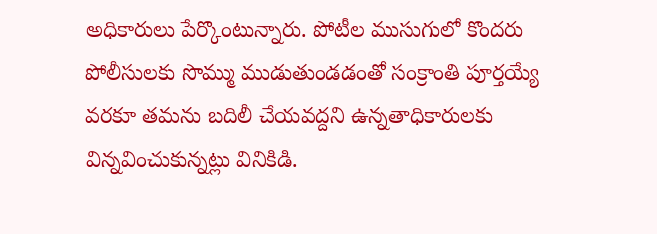అధికారులు పేర్కొంటున్నారు. పోటీల ముసుగులో కొందరు పోలీసులకు సొమ్ము ముడుతుండడంతో సంక్రాంతి పూర్తయ్యే వరకూ తమను బదిలీ చేయవద్దని ఉన్నతాధికారులకు విన్నవించుకున్నట్లు వినికిడి.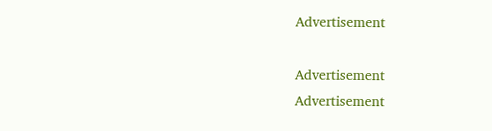Advertisement

Advertisement
Advertisement